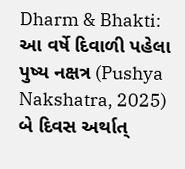Dharm & Bhakti: આ વર્ષે દિવાળી પહેલા પુષ્ય નક્ષત્ર (Pushya Nakshatra, 2025) બે દિવસ અર્થાત્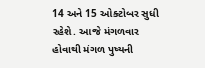14 અને 15 ઓક્ટોબર સુધી રહેશે. આજે મંગળવાર હોવાથી મંગળ પુષ્યની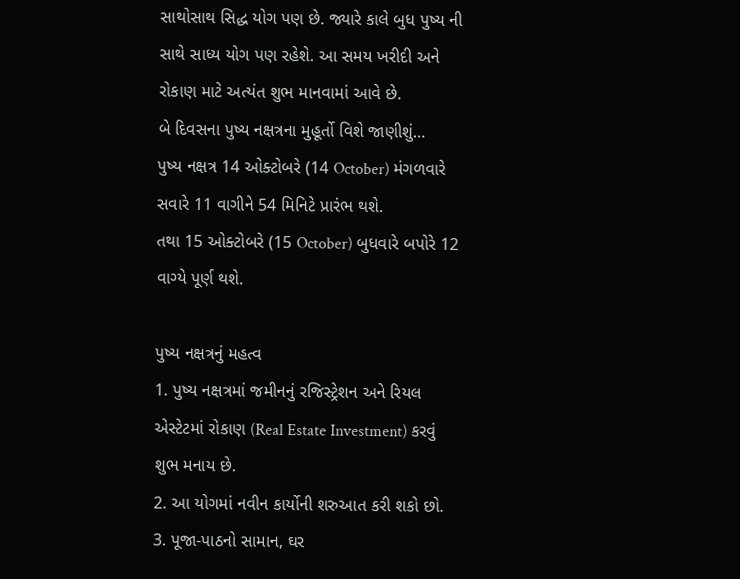સાથોસાથ સિદ્ધ યોગ પણ છે. જ્યારે કાલે બુધ પુષ્ય ની સાથે સાધ્ય યોગ પણ રહેશે. આ સમય ખરીદી અને રોકાણ માટે અત્યંત શુભ માનવામાં આવે છે.
બે દિવસના પુષ્ય નક્ષત્રના મુહૂર્તો વિશે જાણીશું…
પુષ્ય નક્ષત્ર 14 ઓક્ટોબરે (14 October) મંગળવારે સવારે 11 વાગીને 54 મિનિટે પ્રારંભ થશે.
તથા 15 ઓક્ટોબરે (15 October) બુધવારે બપોરે 12 વાગ્યે પૂર્ણ થશે.

પુષ્ય નક્ષત્રનું મહત્વ
1. પુષ્ય નક્ષત્રમાં જમીનનું રજિસ્ટ્રેશન અને રિયલ એસ્ટેટમાં રોકાણ (Real Estate Investment) કરવું શુભ મનાય છે.
2. આ યોગમાં નવીન કાર્યોની શરુઆત કરી શકો છો.
3. પૂજા-પાઠનો સામાન, ઘર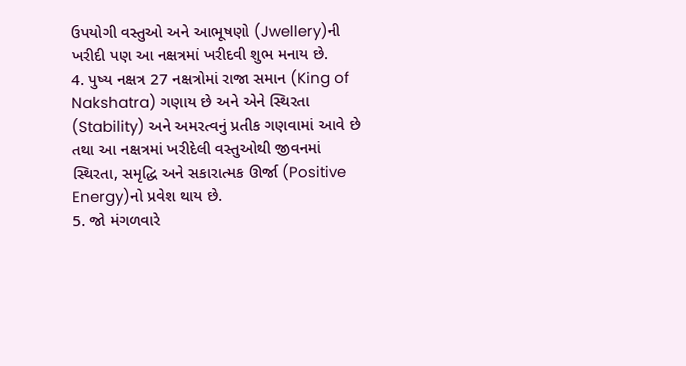ઉપયોગી વસ્તુઓ અને આભૂષણો (Jwellery)ની ખરીદી પણ આ નક્ષત્રમાં ખરીદવી શુભ મનાય છે.
4. પુષ્ય નક્ષત્ર 27 નક્ષત્રોમાં રાજા સમાન (King of Nakshatra) ગણાય છે અને એને સ્થિરતા (Stability) અને અમરત્વનું પ્રતીક ગણવામાં આવે છે તથા આ નક્ષત્રમાં ખરીદેલી વસ્તુઓથી જીવનમાં સ્થિરતા, સમૃદ્ધિ અને સકારાત્મક ઊર્જા (Positive Energy)નો પ્રવેશ થાય છે.
5. જો મંગળવારે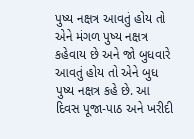પુષ્ય નક્ષત્ર આવતું હોય તો એને મંગળ પુષ્ય નક્ષત્ર કહેવાય છે અને જો બુધવારે આવતું હોય તો એને બુધ પુષ્ય નક્ષત્ર કહે છે. આ દિવસ પૂજા-પાઠ અને ખરીદી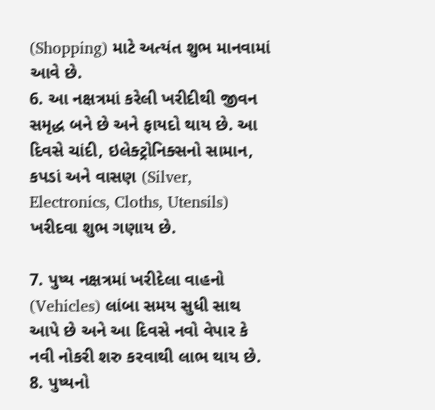(Shopping) માટે અત્યંત શુભ માનવામાં આવે છે.
6. આ નક્ષત્રમાં કરેલી ખરીદીથી જીવન સમૃદ્ધ બને છે અને ફાયદો થાય છે. આ દિવસે ચાંદી, ઇલેક્ટ્રોનિક્સનો સામાન, કપડાં અને વાસણ (Silver, Electronics, Cloths, Utensils) ખરીદવા શુભ ગણાય છે.

7. પુષ્ય નક્ષત્રમાં ખરીદેલા વાહનો (Vehicles) લાંબા સમય સુધી સાથ આપે છે અને આ દિવસે નવો વેપાર કે નવી નોકરી શરુ કરવાથી લાભ થાય છે.
8. પુષ્યનો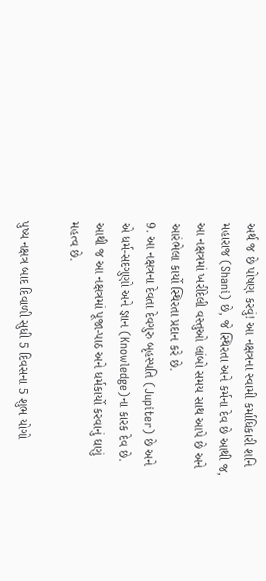અર્થ જ છે પોષણ કરવું! આ નક્ષત્રના સ્વામી કર્માધિકારી શનિ મહારાજ (Shani) છે, જે સ્થિરતા અને કર્મના દેવ છે આથી જ, આ નક્ષત્રમાં ખરીદેલી વસ્તુઓ લાંબો સમય સાથ આપે છે અને આરંભેલા કાર્યો સ્થિરતા પ્રદાન કરે છે.
9. આ નક્ષત્રના દેવતા દેવગુરુ બૃહસ્પતિ (Jupiter) છે અને એ ધર્મ-સદગુણો અને જ્ઞાન (Knowledge)ના કારક દેવ છે. આથી જ આ નક્ષત્રમાં પૂજા-પાઠ અને ધર્મકાર્યો કરવાનું ઘણું મહત્વ છે.

પુષ્ય નક્ષત્ર બાદ દિવાળી સુધી 5 દિવસના 5 શુભ યોગો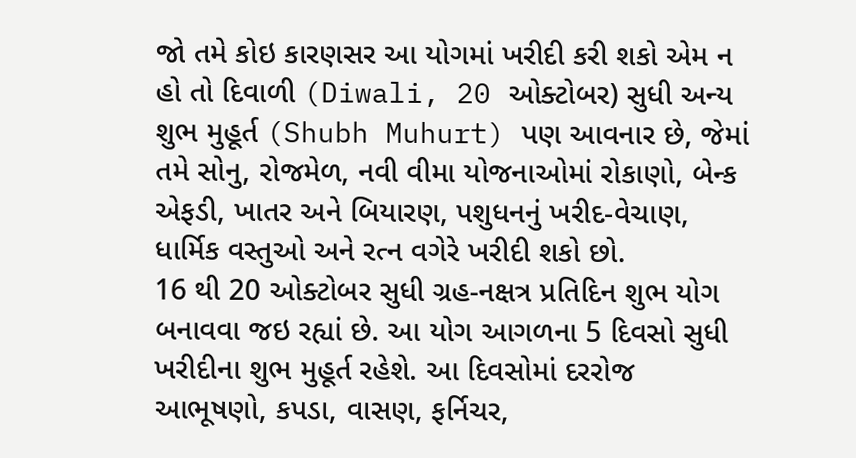જો તમે કોઇ કારણસર આ યોગમાં ખરીદી કરી શકો એમ ન હો તો દિવાળી (Diwali, 20 ઓક્ટોબર) સુધી અન્ય શુભ મુહૂર્ત (Shubh Muhurt) પણ આવનાર છે, જેમાં તમે સોનુ, રોજમેળ, નવી વીમા યોજનાઓમાં રોકાણો, બેન્ક એફડી, ખાતર અને બિયારણ, પશુધનનું ખરીદ-વેચાણ, ધાર્મિક વસ્તુઓ અને રત્ન વગેરે ખરીદી શકો છો.
16 થી 20 ઓક્ટોબર સુધી ગ્રહ-નક્ષત્ર પ્રતિદિન શુભ યોગ બનાવવા જઇ રહ્યાં છે. આ યોગ આગળના 5 દિવસો સુધી ખરીદીના શુભ મુહૂર્ત રહેશે. આ દિવસોમાં દરરોજ આભૂષણો, કપડા, વાસણ, ફર્નિચર,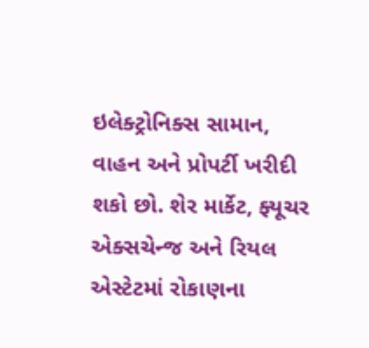ઇલેક્ટ્રોનિક્સ સામાન, વાહન અને પ્રોપર્ટી ખરીદી શકો છો. શેર માર્કેટ, ફ્યૂચર એક્સચેન્જ અને રિયલ એસ્ટેટમાં રોકાણના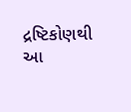દ્રષ્ટિકોણથી આ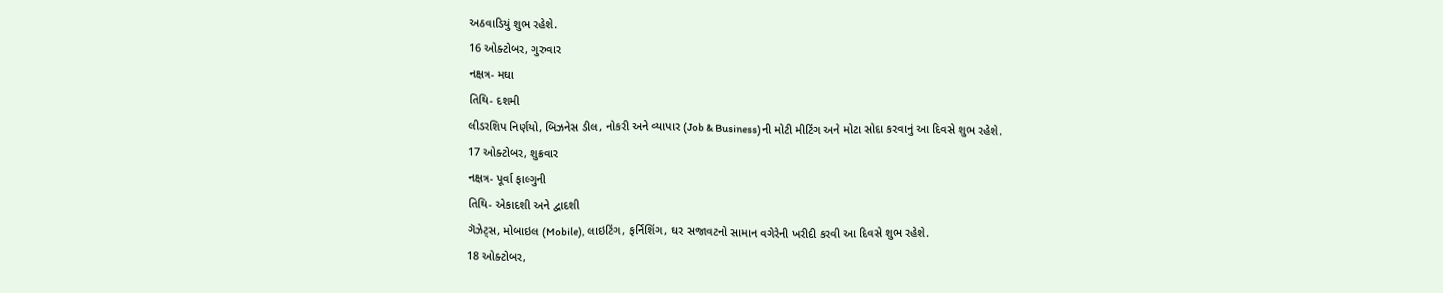અઠવાડિયું શુભ રહેશે.
16 ઓક્ટોબર, ગુરુવાર
નક્ષત્ર- મઘા
તિથિ- દશમી
લીડરશિપ નિર્ણયો, બિઝનેસ ડીલ, નોકરી અને વ્યાપાર (Job & Business)ની મોટી મીટિંગ અને મોટા સોદા કરવાનું આ દિવસે શુભ રહેશે.
17 ઓક્ટોબર, શુક્રવાર
નક્ષત્ર- પૂર્વા ફાલ્ગુની
તિથિ- એકાદશી અને દ્વાદશી
ગૅઝેટ્સ, મોબાઇલ (Mobile), લાઇટિંગ, ફર્નિશિંગ, ઘર સજાવટનો સામાન વગેરેની ખરીદી કરવી આ દિવસે શુભ રહેશે.
18 ઓક્ટોબર,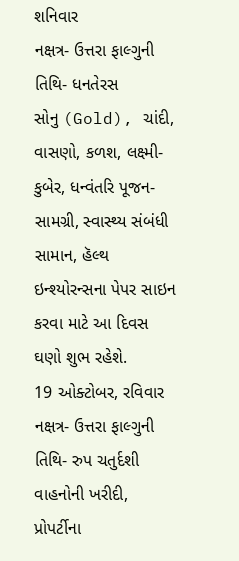શનિવાર
નક્ષત્ર- ઉત્તરા ફાલ્ગુની
તિથિ- ધનતેરસ
સોનુ (Gold), ચાંદી, વાસણો, કળશ, લક્ષ્મી-કુબેર, ધન્વંતરિ પૂજન-સામગ્રી, સ્વાસ્થ્ય સંબંધી સામાન, હૅલ્થ ઇન્શ્યોરન્સના પેપર સાઇન કરવા માટે આ દિવસ ઘણો શુભ રહેશે.
19 ઓક્ટોબર, રવિવાર
નક્ષત્ર- ઉત્તરા ફાલ્ગુની
તિથિ- રુપ ચતુર્દશી
વાહનોની ખરીદી, પ્રોપર્ટીના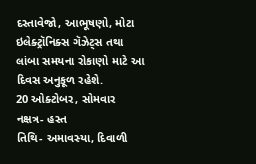દસ્તાવેજો, આભૂષણો, મોટા ઇલેક્ટ્રૉનિક્સ ગૅઝેટ્સ તથા લાંબા સમયના રોકાણો માટે આ દિવસ અનુકૂળ રહેશે.
20 ઓક્ટોબર, સોમવાર
નક્ષત્ર- હસ્ત
તિથિ- અમાવસ્યા, દિવાળી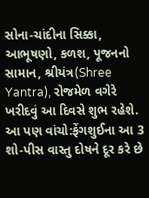સોના-ચાંદીના સિક્કા, આભૂષણો, કળશ, પૂજનનો સામાન, શ્રીયંત્ર(Shree Yantra), રોજમેળ વગેરે ખરીદવું આ દિવસે શુભ રહેશે.
આ પણ વાંચો:ફેંગશુઈના આ 3 શો-પીસ વાસ્તુ દોષને દૂર કરે છે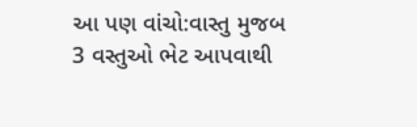આ પણ વાંચો:વાસ્તુ મુજબ 3 વસ્તુઓ ભેટ આપવાથી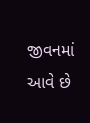જીવનમાં આવે છે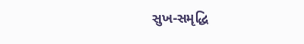સુખ-સમૃદ્ધિ